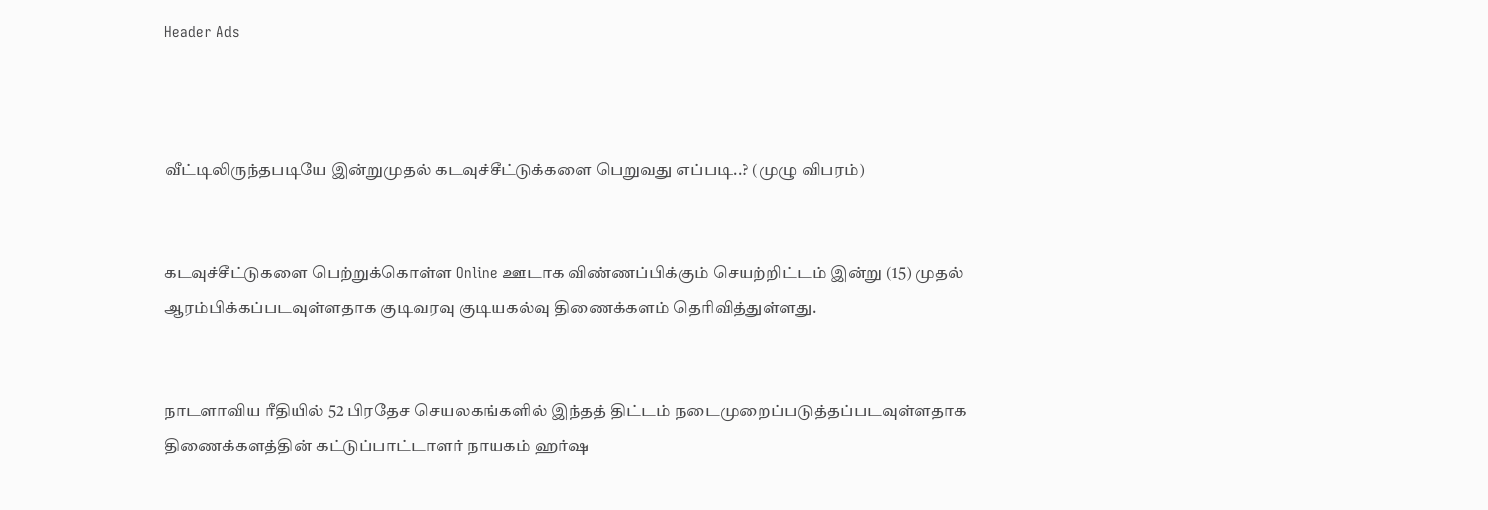Header Ads



வீட்டிலிருந்தபடியே இன்றுமுதல் கடவுச்சீட்டுக்களை பெறுவது எப்படி..? (முழு விபரம்)


கடவுச்சீட்டுகளை பெற்றுக்கொள்ள Online ஊடாக விண்ணப்பிக்கும் செயற்றிட்டம் இன்று (15) முதல் ஆரம்பிக்கப்படவுள்ளதாக குடிவரவு குடியகல்வு திணைக்களம் தெரிவித்துள்ளது.


நாடளாவிய ரீதியில் 52 பிரதேச செயலகங்களில் இந்தத் திட்டம் நடைமுறைப்படுத்தப்படவுள்ளதாக திணைக்களத்தின் கட்டுப்பாட்டாளர் நாயகம் ஹர்ஷ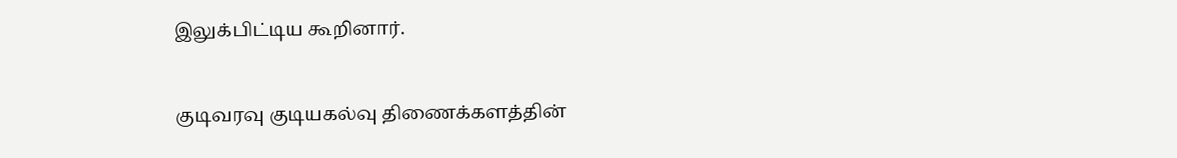இலுக்பிட்டிய கூறினார்.


குடிவரவு குடியகல்வு திணைக்களத்தின்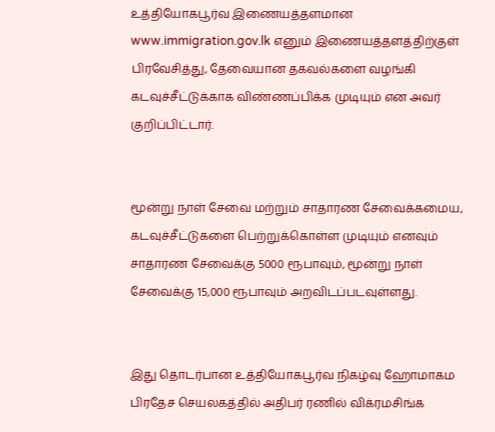உத்தியோகபூர்வ இணையத்தளமான www.immigration.gov.lk எனும் இணையத்தளத்திற்குள் பிரவேசித்து, தேவையான தகவல்களை வழங்கி கடவுச்சீட்டுக்காக விண்ணப்பிக்க முடியும் என அவர் குறிப்பிட்டார்.


மூன்று நாள் சேவை மற்றும் சாதாரண சேவைக்கமைய, கடவுச்சீட்டுகளை பெற்றுக்கொள்ள முடியும் எனவும் சாதாரண சேவைக்கு 5000 ரூபாவும், மூன்று நாள் சேவைக்கு 15,000 ரூபாவும் அறவிடப்படவுள்ளது.


இது தொடர்பான உத்தியோகபூர்வ நிகழ்வு ஹோமாகம பிரதேச செயலகத்தில் அதிபர் ரணில் விக்ரமசிங்க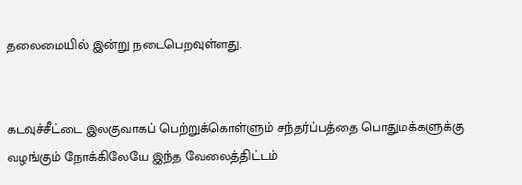தலைமையில் இன்று நடைபெறவுள்ளது.


கடவுச்சீட்டை இலகுவாகப் பெற்றுக்கொள்ளும் சந்தர்ப்பத்தை பொதுமக்களுக்கு வழங்கும் நோக்கிலேயே இந்த வேலைத்திட்டம்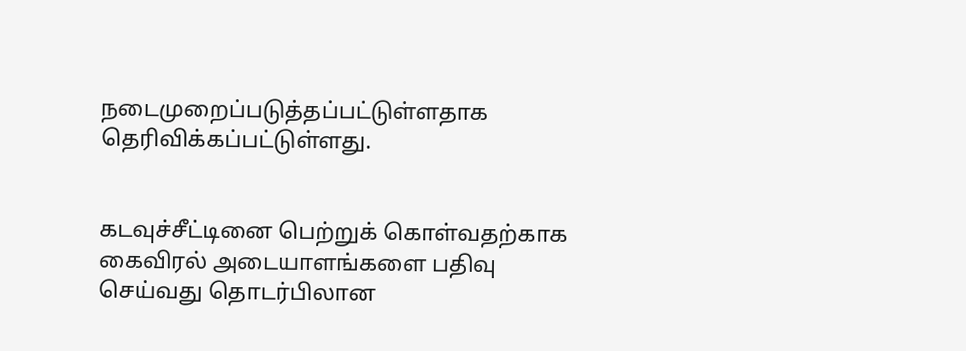நடைமுறைப்படுத்தப்பட்டுள்ளதாக தெரிவிக்கப்பட்டுள்ளது.


கடவுச்சீட்டினை பெற்றுக் கொள்வதற்காக கைவிரல் அடையாளங்களை பதிவு செய்வது தொடர்பிலான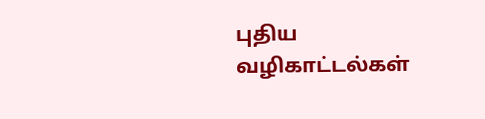புதிய வழிகாட்டல்கள்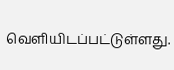வெளியிடப்பட்டுள்ளது.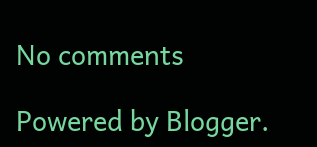No comments

Powered by Blogger.